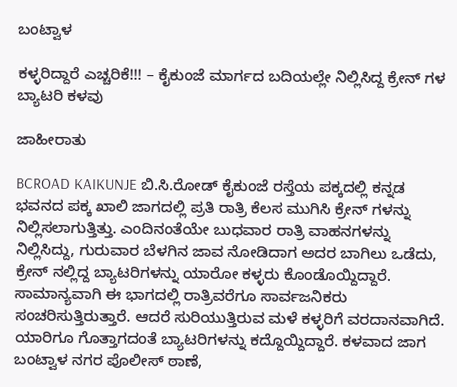ಬಂಟ್ವಾಳ

ಕಳ್ಳರಿದ್ದಾರೆ ಎಚ್ಚರಿಕೆ!!! – ಕೈಕುಂಜೆ ಮಾರ್ಗದ ಬದಿಯಲ್ಲೇ ನಿಲ್ಲಿಸಿದ್ದ ಕ್ರೇನ್ ಗಳ ಬ್ಯಾಟರಿ ಕಳವು

ಜಾಹೀರಾತು

BCROAD KAIKUNJE ಬಿ.ಸಿ.ರೋಡ್ ಕೈಕುಂಜೆ ರಸ್ತೆಯ ಪಕ್ಕದಲ್ಲಿ ಕನ್ನಡ ಭವನದ ಪಕ್ಕ ಖಾಲಿ ಜಾಗದಲ್ಲಿ ಪ್ರತಿ ರಾತ್ರಿ ಕೆಲಸ ಮುಗಿಸಿ ಕ್ರೇನ್ ಗಳನ್ನು ನಿಲ್ಲಿಸಲಾಗುತ್ತಿತ್ತು. ಎಂದಿನಂತೆಯೇ ಬುಧವಾರ ರಾತ್ರಿ ವಾಹನಗಳನ್ನು ನಿಲ್ಲಿಸಿದ್ದು, ಗುರುವಾರ ಬೆಳಗಿನ ಜಾವ ನೋಡಿದಾಗ ಅದರ ಬಾಗಿಲು ಒಡೆದು, ಕ್ರೇನ್ ನಲ್ಲಿದ್ದ ಬ್ಯಾಟರಿಗಳನ್ನು ಯಾರೋ ಕಳ್ಳರು ಕೊಂಡೊಯ್ದಿದ್ದಾರೆ. ಸಾಮಾನ್ಯವಾಗಿ ಈ ಭಾಗದಲ್ಲಿ ರಾತ್ರಿವರೆಗೂ ಸಾರ್ವಜನಿಕರು ಸಂಚರಿಸುತ್ತಿರುತ್ತಾರೆ. ಆದರೆ ಸುರಿಯುತ್ತಿರುವ ಮಳೆ ಕಳ್ಳರಿಗೆ ವರದಾನವಾಗಿದೆ. ಯಾರಿಗೂ ಗೊತ್ತಾಗದಂತೆ ಬ್ಯಾಟರಿಗಳನ್ನು ಕದ್ದೊಯ್ದಿದ್ದಾರೆ. ಕಳವಾದ ಜಾಗ ಬಂಟ್ವಾಳ ನಗರ ಪೊಲೀಸ್ ಠಾಣೆ,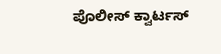ಪೊಲೀಸ್ ಕ್ವಾರ್ಟಸ್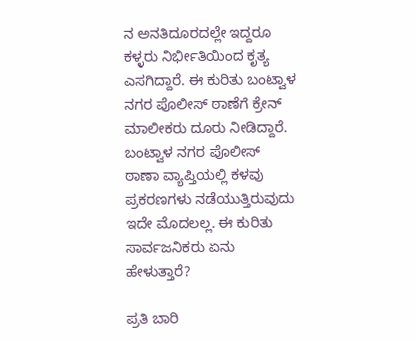ನ ಅನತಿದೂರದಲ್ಲೇ ಇದ್ದರೂ ಕಳ್ಳರು ನಿರ್ಭೀತಿಯಿಂದ ಕೃತ್ಯ ಎಸಗಿದ್ದಾರೆ. ಈ ಕುರಿತು ಬಂಟ್ವಾಳ ನಗರ ಪೊಲೀಸ್ ಠಾಣೆಗೆ ಕ್ರೇನ್ ಮಾಲೀಕರು ದೂರು ನೀಡಿದ್ದಾರೆ. ಬಂಟ್ವಾಳ ನಗರ ಪೊಲೀಸ್ ಠಾಣಾ ವ್ಯಾಪ್ತಿಯಲ್ಲಿ ಕಳವು ಪ್ರಕರಣಗಳು ನಡೆಯುತ್ತಿರುವುದು ಇದೇ ಮೊದಲಲ್ಲ. ಈ ಕುರಿತು ಸಾರ್ವಜನಿಕರು ಏನು ಹೇಳುತ್ತಾರೆ?

ಪ್ರತಿ ಬಾರಿ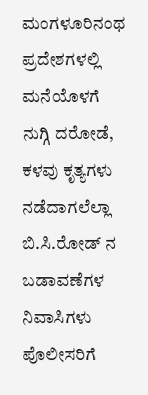ಮಂಗಳೂರಿನಂಥ ಪ್ರದೇಶಗಳಲ್ಲಿ ಮನೆಯೊಳಗೆ ನುಗ್ಗಿ ದರೋಡೆ, ಕಳವು ಕೃತ್ಯಗಳು ನಡೆದಾಗಲೆಲ್ಲಾ ಬಿ.ಸಿ.ರೋಡ್ ನ ಬಡಾವಣೆಗಳ ನಿವಾಸಿಗಳು ಪೊಲೀಸರಿಗೆ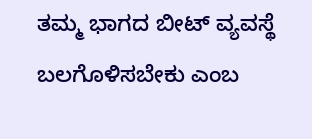ತಮ್ಮ ಭಾಗದ ಬೀಟ್ ವ್ಯವಸ್ಥೆ ಬಲಗೊಳಿಸಬೇಕು ಎಂಬ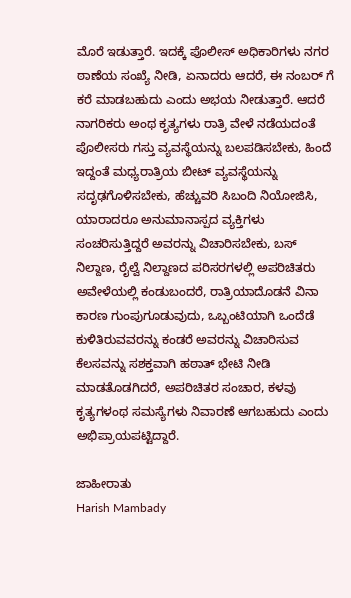ಮೊರೆ ಇಡುತ್ತಾರೆ. ಇದಕ್ಕೆ ಪೊಲೀಸ್ ಅಧಿಕಾರಿಗಳು ನಗರ ಠಾಣೆಯ ಸಂಖ್ಯೆ ನೀಡಿ, ಏನಾದರು ಆದರೆ, ಈ ನಂಬರ್ ಗೆ ಕರೆ ಮಾಡಬಹುದು ಎಂದು ಅಭಯ ನೀಡುತ್ತಾರೆ. ಆದರೆ ನಾಗರಿಕರು ಅಂಥ ಕೃತ್ಯಗಳು ರಾತ್ರಿ ವೇಳೆ ನಡೆಯದಂತೆ ಪೊಲೀಸರು ಗಸ್ತು ವ್ಯವಸ್ಥೆಯನ್ನು ಬಲಪಡಿಸಬೇಕು, ಹಿಂದೆ ಇದ್ದಂತೆ ಮಧ್ಯರಾತ್ರಿಯ ಬೀಟ್ ವ್ಯವಸ್ಥೆಯನ್ನು ಸದೃಢಗೊಳಿಸಬೇಕು, ಹೆಚ್ಚುವರಿ ಸಿಬಂದಿ ನಿಯೋಜಿಸಿ, ಯಾರಾದರೂ ಅನುಮಾನಾಸ್ಪದ ವ್ಯಕ್ತಿಗಳು ಸಂಚರಿಸುತ್ತಿದ್ದರೆ ಅವರನ್ನು ವಿಚಾರಿಸಬೇಕು, ಬಸ್ ನಿಲ್ದಾಣ, ರೈಲ್ವೆ ನಿಲ್ದಾಣದ ಪರಿಸರಗಳಲ್ಲಿ ಅಪರಿಚಿತರು ಅವೇಳೆಯಲ್ಲಿ ಕಂಡುಬಂದರೆ, ರಾತ್ರಿಯಾದೊಡನೆ ವಿನಾ ಕಾರಣ ಗುಂಪುಗೂಡುವುದು, ಒಬ್ಬಂಟಿಯಾಗಿ ಒಂದೆಡೆ ಕುಳಿತಿರುವವರನ್ನು ಕಂಡರೆ ಅವರನ್ನು ವಿಚಾರಿಸುವ ಕೆಲಸವನ್ನು ಸಶಕ್ತವಾಗಿ ಹಠಾತ್ ಭೇಟಿ ನೀಡಿ ಮಾಡತೊಡಗಿದರೆ, ಅಪರಿಚಿತರ ಸಂಚಾರ, ಕಳವು ಕೃತ್ಯಗಳಂಥ ಸಮಸ್ಯೆಗಳು ನಿವಾರಣೆ ಆಗಬಹುದು ಎಂದು ಅಭಿಪ್ರಾಯಪಟ್ಟಿದ್ದಾರೆ.

ಜಾಹೀರಾತು
Harish Mambady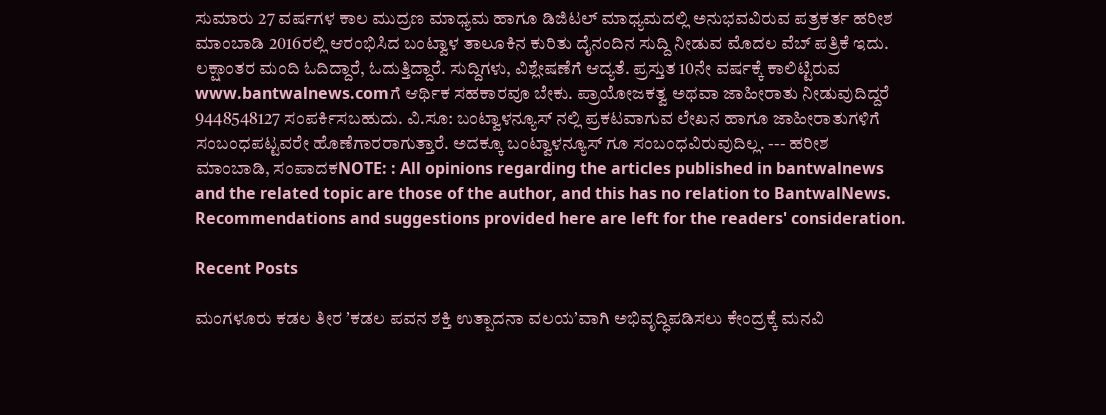ಸುಮಾರು 27 ವರ್ಷಗಳ ಕಾಲ ಮುದ್ರಣ ಮಾಧ್ಯಮ ಹಾಗೂ ಡಿಜಿಟಲ್ ಮಾಧ್ಯಮದಲ್ಲಿ ಅನುಭವವಿರುವ ಪತ್ರಕರ್ತ ಹರೀಶ ಮಾಂಬಾಡಿ 2016ರಲ್ಲಿ ಆರಂಭಿಸಿದ ಬಂಟ್ವಾಳ ತಾಲೂಕಿನ ಕುರಿತು ದೈನಂದಿನ ಸುದ್ದಿ ನೀಡುವ ಮೊದಲ ವೆಬ್ ಪತ್ರಿಕೆ ಇದು. ಲಕ್ಷಾಂತರ ಮಂದಿ ಓದಿದ್ದಾರೆ, ಓದುತ್ತಿದ್ದಾರೆ. ಸುದ್ದಿಗಳು, ವಿಶ್ಲೇಷಣೆಗೆ ಆದ್ಯತೆ. ಪ್ರಸ್ತುತ 10ನೇ ವರ್ಷಕ್ಕೆ ಕಾಲಿಟ್ಟಿರುವ www.bantwalnews.comಗೆ ಆರ್ಥಿಕ ಸಹಕಾರವೂ ಬೇಕು. ಪ್ರಾಯೋಜಕತ್ವ ಅಥವಾ ಜಾಹೀರಾತು ನೀಡುವುದಿದ್ದರೆ 9448548127 ಸಂಪರ್ಕಿಸಬಹುದು. ವಿ.ಸೂ: ಬಂಟ್ವಾಳನ್ಯೂಸ್ ನಲ್ಲಿ ಪ್ರಕಟವಾಗುವ ಲೇಖನ ಹಾಗೂ ಜಾಹೀರಾತುಗಳಿಗೆ ಸಂಬಂಧಪಟ್ಟವರೇ ಹೊಣೆಗಾರರಾಗುತ್ತಾರೆ. ಅದಕ್ಕೂ ಬಂಟ್ವಾಳನ್ಯೂಸ್ ಗೂ ಸಂಬಂಧವಿರುವುದಿಲ್ಲ. --- ಹರೀಶ ಮಾಂಬಾಡಿ, ಸಂಪಾದಕNOTE: : All opinions regarding the articles published in bantwalnews and the related topic are those of the author, and this has no relation to BantwalNews. Recommendations and suggestions provided here are left for the readers' consideration.

Recent Posts

ಮಂಗಳೂರು ಕಡಲ ತೀರ ʼಕಡಲ ಪವನ ಶಕ್ತಿ ಉತ್ಪಾದನಾ ವಲಯʼವಾಗಿ ಅಭಿವೃದ್ಧಿಪಡಿಸಲು ಕೇಂದ್ರಕ್ಕೆ ಮನವಿ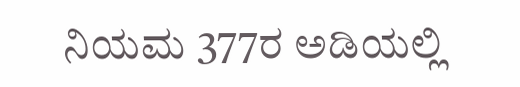ನಿಯಮ 377ರ ಅಡಿಯಲ್ಲಿ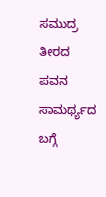ಸಮುದ್ರ ತೀರದ ಪವನ ಸಾಮರ್ಥ್ಯದ ಬಗ್ಗೆ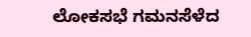ಲೋಕಸಭೆ ಗಮನಸೆಳೆದ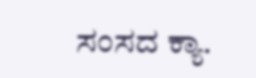ಸಂಸದ ಕ್ಯಾ.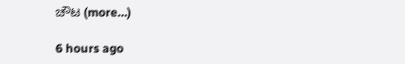ಚೌಟ (more…)

6 hours ago